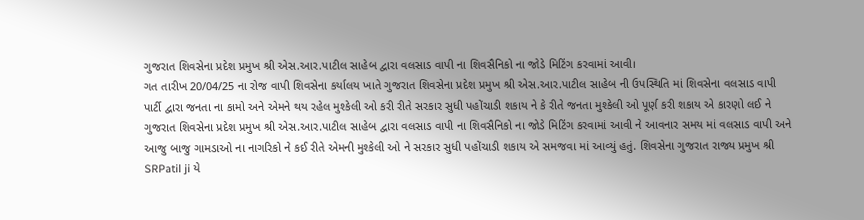ગુજરાત શિવસેના પ્રદેશ પ્રમુખ શ્રી એસ.આર.પાટીલ સાહેબ દ્વારા વલસાડ વાપી ના શિવસૈનિકો ના જોડે મિટિંગ કરવામાં આવી।
ગત તારીખ 20/04/25 ના રોજ વાપી શિવસેના કર્યાલય ખાતે ગુજરાત શિવસેના પ્રદેશ પ્રમુખ શ્રી એસ.આર.પાટીલ સાહેબ ની ઉપસ્થિતિ માં શિવસેના વલસાડ વાપી પાર્ટી દ્વારા જનતા ના કામો અને એમને થય રહેલ મુશ્કેલી ઓ કરી રીતે સરકાર સુધી પહોંચાડી શકાય ને કે રીતે જનતા મુશ્કેલી ઓ પૂર્ણ કરી શકાય એ કારણો લઈ ને ગુજરાત શિવસેના પ્રદેશ પ્રમુખ શ્રી એસ.આર.પાટીલ સાહેબ દ્વારા વલસાડ વાપી ના શિવસૈનિકો ના જોડે મિટિંગ કરવામાં આવી ને આવનાર સમય માં વલસાડ વાપી અને આજુ બાજુ ગામડાઓ ના નાગરિકો ને કઈ રીતે એમની મુશ્કેલી ઓ ને સરકાર સુધી પહોંચાડી શકાય એ સમજવા માં આવ્યું હતું. શિવસેના ગુજરાત રાજ્ય પ્રમુખ શ્રી SRPatil ji યે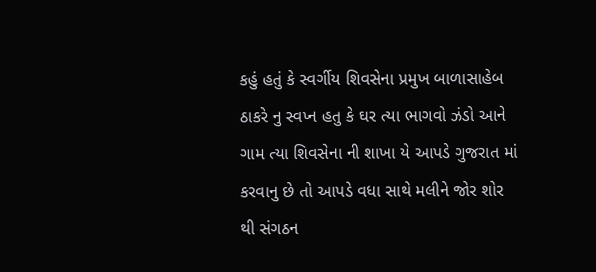કહું હતું કે સ્વર્ગીય શિવસેના પ્રમુખ બાળાસાહેબ ઠાકરે નુ સ્વપ્ન હતુ કે ઘર ત્યા ભાગવો ઝંડો આને ગામ ત્યા શિવસેના ની શાખા યે આપડે ગુજરાત માં કરવાનુ છે તો આપડે વધા સાથે મલીને જોર શોર થી સંગઠન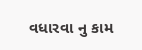વધારવા નુ કામ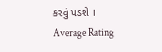કરવું પડશે ।
Average Rating